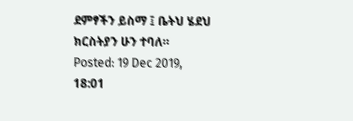ደምፃችን ይስማ ፤ ቤትህ ሄደህ ክርስትያን ሁን ተባለ።
Posted: 19 Dec 2019, 18:01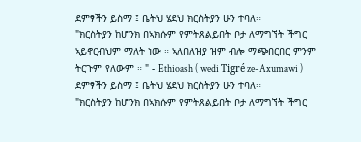ደምፃችን ይስማ ፤ ቤትህ ሄደህ ክርስትያን ሁን ተባለ።
"ክርስትያን ከሆንክ በኣክሱም የምትጸልይበት ቦታ ለማግኘት ችግር ኣይኖርብህም ማለት ነው ። ኣለበለዝያ ዝም ብሎ ማጭበርበር ምንም ትርጉም የለውም ። " - Ethioash ( wedi Tigré ze-Axumawi )
ደምፃችን ይስማ ፤ ቤትህ ሄደህ ክርስትያን ሁን ተባለ።
"ክርስትያን ከሆንክ በኣክሱም የምትጸልይበት ቦታ ለማግኘት ችግር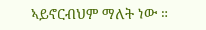ኣይኖርብህም ማለት ነው ።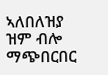ኣለበለዝያ ዝም ብሎ ማጭበርበር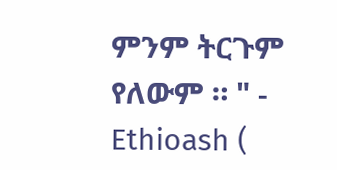ምንም ትርጉም የለውም ። " - Ethioash (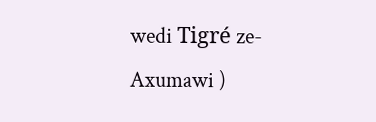wedi Tigré ze-Axumawi )